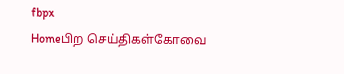fbpx
Homeபிற செய்திகள்கோவை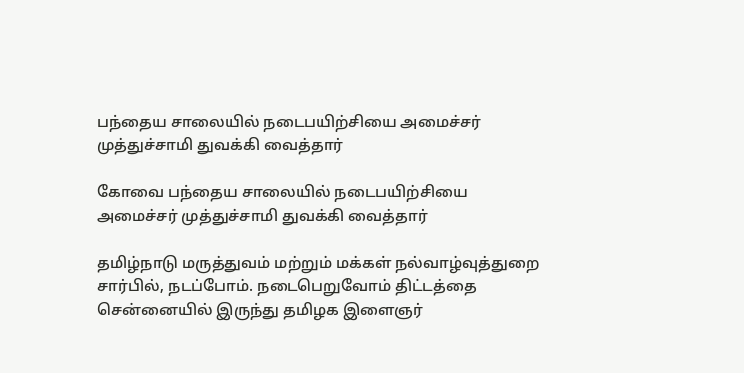பந்தைய சாலையில் நடைபயிற்சியை அமைச்சர் முத்துச்சாமி துவக்கி வைத்தார்

கோவை பந்தைய சாலையில் நடைபயிற்சியை அமைச்சர் முத்துச்சாமி துவக்கி வைத்தார்

தமிழ்நாடு மருத்துவம் மற்றும் மக்கள் நல்வாழ்வுத்துறை சார்பில், நடப்போம். நடைபெறுவோம் திட்டத்தை சென்னையில் இருந்து தமிழக இளைஞர்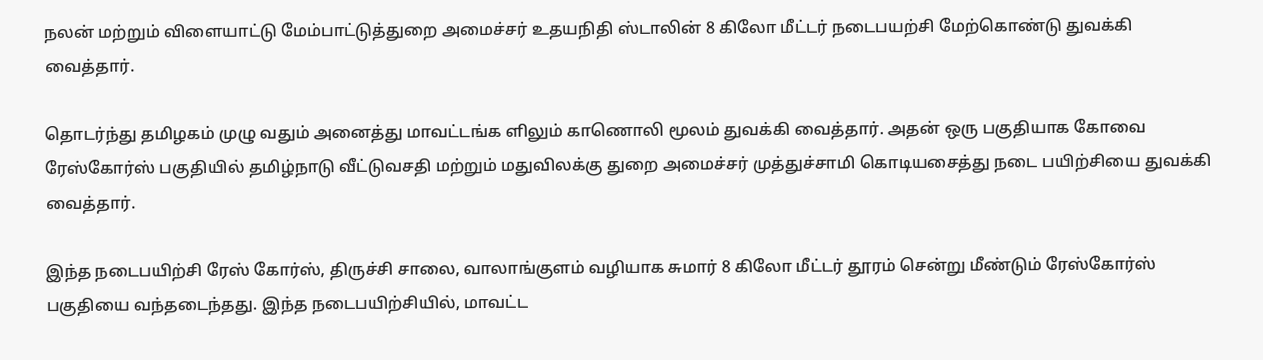நலன் மற்றும் விளையாட்டு மேம்பாட்டுத்துறை அமைச்சர் உதயநிதி ஸ்டாலின் 8 கிலோ மீட்டர் நடைபயற்சி மேற்கொண்டு துவக்கி வைத்தார்.

தொடர்ந்து தமிழகம் முழு வதும் அனைத்து மாவட்டங்க ளிலும் காணொலி மூலம் துவக்கி வைத்தார். அதன் ஒரு பகுதியாக கோவை ரேஸ்கோர்ஸ் பகுதியில் தமிழ்நாடு வீட்டுவசதி மற்றும் மதுவிலக்கு துறை அமைச்சர் முத்துச்சாமி கொடியசைத்து நடை பயிற்சியை துவக்கி வைத்தார்.

இந்த நடைபயிற்சி ரேஸ் கோர்ஸ், திருச்சி சாலை, வாலாங்குளம் வழியாக சுமார் 8 கிலோ மீட்டர் தூரம் சென்று மீண்டும் ரேஸ்கோர்ஸ் பகுதியை வந்தடைந்தது. இந்த நடைபயிற்சியில், மாவட்ட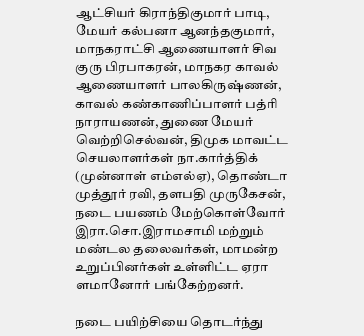ஆட்சியர் கிராந்திகுமார் பாடி, மேயர் கல்பனா ஆனந்தகுமார், மாநகராட்சி ஆணையாளர் சிவ குரு பிரபாகரன், மாநகர காவல் ஆணையாளர் பாலகிருஷ்ணன், காவல் கண்காணிப்பாளர் பத்ரி நாராயணன், துணை மேயர் வெற்றிசெல்வன், திமுக மாவட்ட செயலாளர்கள் நா.கார்த்திக் (முன்னாள் எம்எல்ஏ), தொண்டா முத்தூர் ரவி, தளபதி முருகேசன், நடை பயணம் மேற்கொள்வோர் இரா.சொ.இராமசாமி மற்றும் மண்டல தலைவர்கள், மாமன்ற உறுப்பினர்கள் உள்ளிட்ட ஏரா ளமானோர் பங்கேற்றனர்.

நடை பயிற்சியை தொடர்ந்து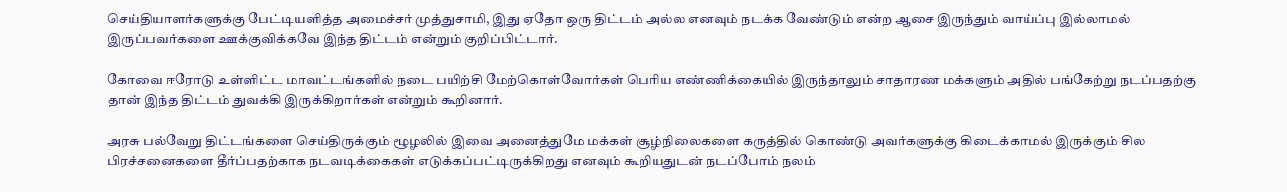செய்தியாளர்களுக்கு பேட்டியளித்த அமைச்சர் முத்துசாமி, இது ஏதோ ஒரு திட்டம் அல்ல எனவும் நடக்க வேண்டும் என்ற ஆசை இருந்தும் வாய்ப்பு இல்லாமல் இருப்பவர்களை ஊக்குவிக்கவே இந்த திட்டம் என்றும் குறிப்பிட்டார்.

கோவை ஈரோடு உள்ளிட்ட மாவட்டங்களில் நடை பயிற்சி மேற்கொள்வோர்கள் பெரிய எண்ணிக்கையில் இருந்தாலும் சாதாரண மக்களும் அதில் பங்கேற்று நடப்பதற்கு தான் இந்த திட்டம் துவக்கி இருக்கிறார்கள் என்றும் கூறினார்.

அரசு பல்வேறு திட்டங்களை செய்திருக்கும் ழூழலில் இவை அனைத்துமே மக்கள் சூழ்நிலைகளை கருத்தில் கொண்டு அவர்களுக்கு கிடைக்காமல் இருக்கும் சில பிரச்சனைகளை தீர்ப்பதற்காக நடவடிக்கைகள் எடுக்கப்பட்டிருக்கிறது எனவும் கூறியதுடன் நடப்போம் நலம்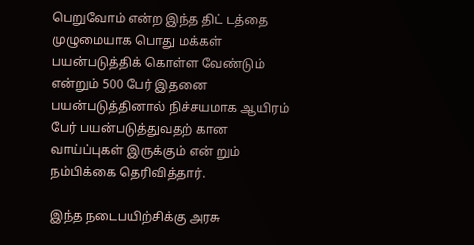பெறுவோம் என்ற இந்த திட் டத்தை முழுமையாக பொது மக்கள் பயன்படுத்திக் கொள்ள வேண்டும் என்றும் 500 பேர் இதனை பயன்படுத்தினால் நிச்சயமாக ஆயிரம் பேர் பயன்படுத்துவதற் கான வாய்ப்புகள் இருக்கும் என் றும் நம்பிக்கை தெரிவித்தார்.

இந்த நடைபயிற்சிக்கு அரசு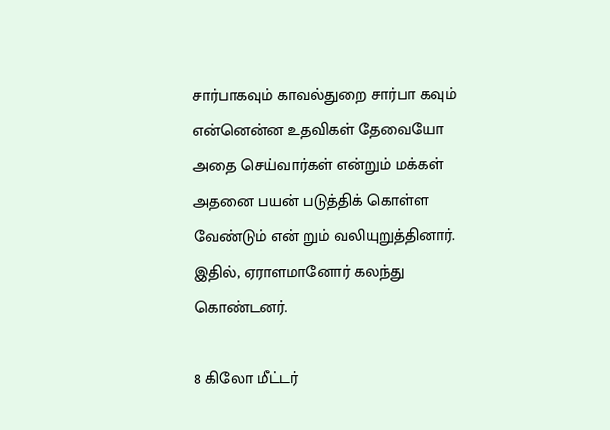சார்பாகவும் காவல்துறை சார்பா கவும் என்னென்ன உதவிகள் தேவையோ அதை செய்வார்கள் என்றும் மக்கள் அதனை பயன் படுத்திக் கொள்ள வேண்டும் என் றும் வலியுறுத்தினார். இதில், ஏராளமானோர் கலந்து கொண்டனர்.

8 கிலோ மீட்டர்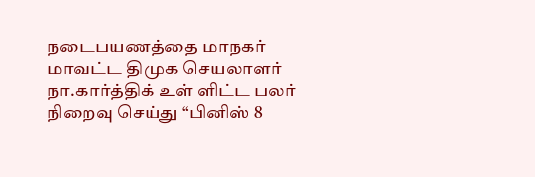நடைபயணத்தை மாநகர் மாவட்ட திமுக செயலாளர் நா.கார்த்திக் உள் ளிட்ட பலர் நிறைவு செய்து “பினிஸ் 8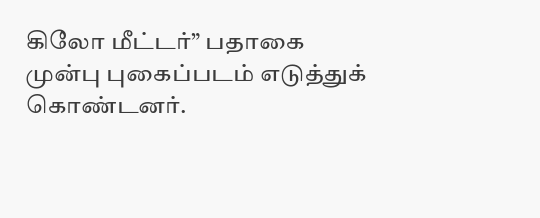கிலோ மீட்டர்” பதாகை முன்பு புகைப்படம் எடுத்துக் கொண்டனர்.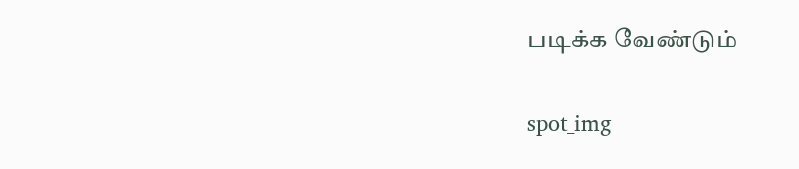படிக்க வேண்டும்

spot_img